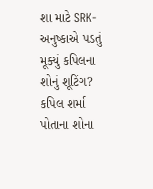શા માટે SRK-અનુષ્કાએ પડતું મૂક્યું કપિલના શોનું શૂટિંગ?
કપિલ શર્મા પોતાના શોના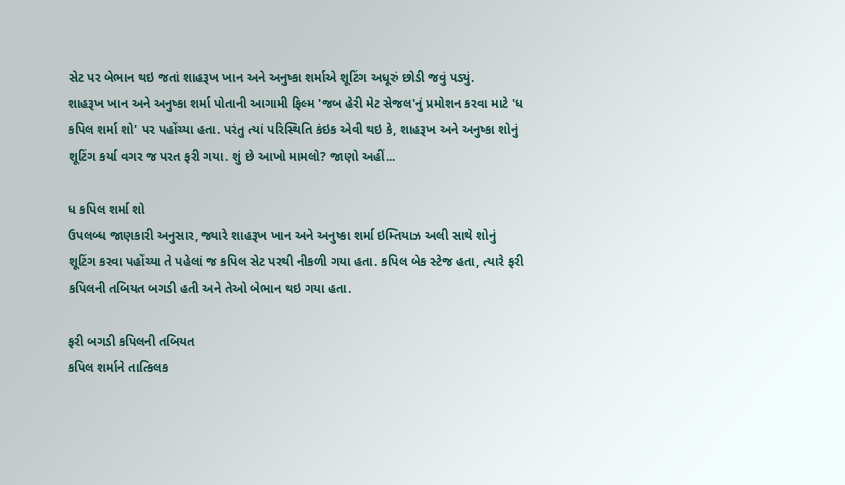સેટ પર બેભાન થઇ જતાં શાહરૂખ ખાન અને અનુષ્કા શર્માએ શૂટિંગ અધૂરું છોડી જવું પડ્યું.
શાહરૂખ ખાન અને અનુષ્કા શર્મા પોતાની આગામી ફિલ્મ 'જબ હેરી મેટ સેજલ'નું પ્રમોશન કરવા માટે 'ધ કપિલ શર્મા શો' પર પહોંચ્યા હતા. પરંતુ ત્યાં પરિસ્થિતિ કંઇક એવી થઇ કે, શાહરૂખ અને અનુષ્કા શોનું શૂટિંગ કર્યા વગર જ પરત ફરી ગયા. શું છે આખો મામલો? જાણો અહીં...

ધ કપિલ શર્મા શો
ઉપલબ્ધ જાણકારી અનુસાર, જ્યારે શાહરૂખ ખાન અને અનુષ્કા શર્મા ઇમ્તિયાઝ અલી સાથે શોનું શૂટિંગ કરવા પહોંચ્યા તે પહેલાં જ કપિલ સેટ પરથી નીકળી ગયા હતા. કપિલ બેક સ્ટેજ હતા, ત્યારે ફરી કપિલની તબિયત બગડી હતી અને તેઓ બેભાન થઇ ગયા હતા.

ફરી બગડી કપિલની તબિયત
કપિલ શર્માને તાત્કિલક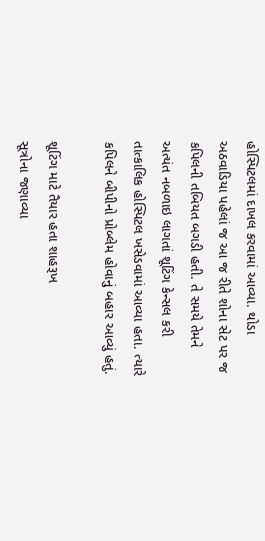હોસ્પિટલમાં દાખલ કરવામાં આવ્યા. થોડા અઠવાડિયા પહેલાં જ આ જ રીતે શોના સેટ પર જ કપિલની તબિયત બગડી હતી. તે સમયે તેમને અત્યંત નબળાઇ લાગતાં શૂટિંગ કેન્સલ કરી તાત્કાલિક હોસ્પિટલ ખસેડવામાં આવ્યા હતા. ત્યારે કપિલને બીપીનો પ્રોબ્લેમ હોવાનું બહાર આવ્યું હતું.

શૂટિંગ માટે તૈયાર હતા શાહરૂખ
સૂત્રોના જણાવ્યા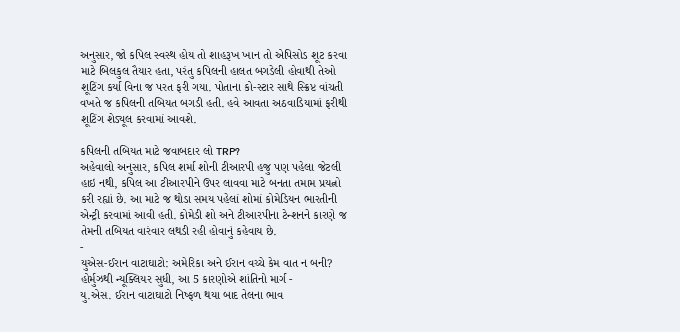અનુસાર, જો કપિલ સ્વસ્થ હોય તો શાહરૂખ ખાન તો એપિસોડ શૂટ કરવા માટે બિલકુલ તૈયાર હતા, પરંતુ કપિલની હાલત બગડેલી હોવાથી તેઓ શૂટિંગ કર્યા વિના જ પરત ફરી ગયા. પોતાના કો-સ્ટાર સાથે સ્ક્રિપ્ટ વાંચતી વખતે જ કપિલની તબિયત બગડી હતી. હવે આવતા અઠવાડિયામાં ફરીથી શૂટિંગ શેડ્યૂલ કરવામાં આવશે.

કપિલની તબિયત માટે જવાબદાર લો TRP?
અહેવાલો અનુસાર, કપિલ શર્મા શોની ટીઆરપી હજુ પણ પહેલા જેટલી હાઇ નથી, કપિલ આ ટીઆરપીને ઉપર લાવવા માટે બનતા તમામ પ્રયત્નો કરી રહ્યાં છે. આ માટે જ થોડા સમય પહેલાં શોમાં કોમેડિયન ભારતીની એન્ટ્રી કરવામાં આવી હતી. કોમેડી શો અને ટીઆરપીના ટેન્શનને કારણે જ તેમની તબિયત વારંવાર લથડી રહી હોવાનું કહેવાય છે.
-
યુએસ-ઈરાન વાટાઘાટો: અમેરિકા અને ઈરાન વચ્ચે કેમ વાત ન બની? હોર્મુઝથી ન્યૂક્લિયર સુધી, આ 5 કારણોએ શાંતિનો માર્ગ -
યુ.એસ. ઈરાન વાટાઘાટો નિષ્ફળ થયા બાદ તેલના ભાવ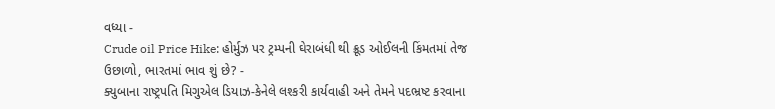વધ્યા -
Crude oil Price Hike: હોર્મુઝ પર ટ્રમ્પની ઘેરાબંધી થી ક્રૂડ ઓઈલની કિંમતમાં તેજ ઉછાળો, ભારતમાં ભાવ શું છે? -
ક્યુબાના રાષ્ટ્રપતિ મિગુએલ ડિયાઝ-કેનેલે લશ્કરી કાર્યવાહી અને તેમને પદભ્રષ્ટ કરવાના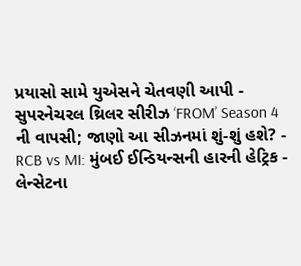પ્રયાસો સામે યુએસને ચેતવણી આપી -
સુપરનેચરલ થ્રિલર સીરીઝ ‘FROM’ Season 4 ની વાપસી; જાણો આ સીઝનમાં શું-શું હશે? -
RCB vs MI: મુંબઈ ઈન્ડિયન્સની હારની હેટ્રિક -
લેન્સેટના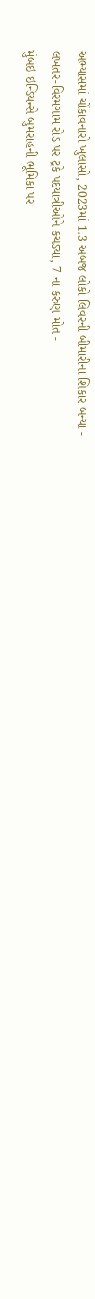અભ્યાસમાં ચોંકાવનારો ખુલાસો, 2023માં 1.3 અબજ લોકો લિવરની બીમારીના શિકાર બન્યા -
લખતર-વિરમગામ રોડ પર ટ્રકે પદયાત્રીઓને કચડ્યા, 7 ના કરુણ મોત -
મુંબઇ ઇન્ડિયન્સે બુમરાહની ભૂમિકા પર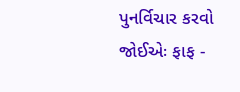પુનર્વિચાર કરવો જોઈએઃ ફાફ -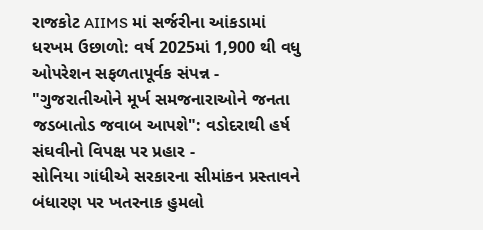રાજકોટ AIIMS માં સર્જરીના આંકડામાં ધરખમ ઉછાળો: વર્ષ 2025માં 1,900 થી વધુ ઓપરેશન સફળતાપૂર્વક સંપન્ન -
"ગુજરાતીઓને મૂર્ખ સમજનારાઓને જનતા જડબાતોડ જવાબ આપશે": વડોદરાથી હર્ષ સંઘવીનો વિપક્ષ પર પ્રહાર -
સોનિયા ગાંધીએ સરકારના સીમાંકન પ્રસ્તાવને બંધારણ પર ખતરનાક હુમલો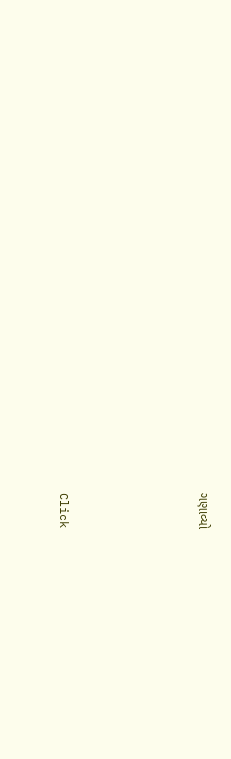ગણાવ્યો





Click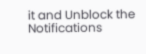it and Unblock the Notifications